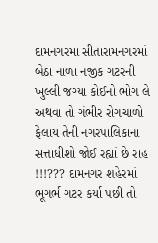દામનગરમા સીતારામનગરમાં બેઠા નાળા નજીક ગટરની ખુલ્લી જગ્યા કોઈનો ભોગ લે અથવા તો ગંભીર રોગચાળો ફેલાય તેની નગરપાલિકાના સત્તાધીશો જોઈ રહ્યાં છે રાહ !!!??? દામનગર શહેરમાં ભૂગર્ભ ગટર કર્યા પછી તો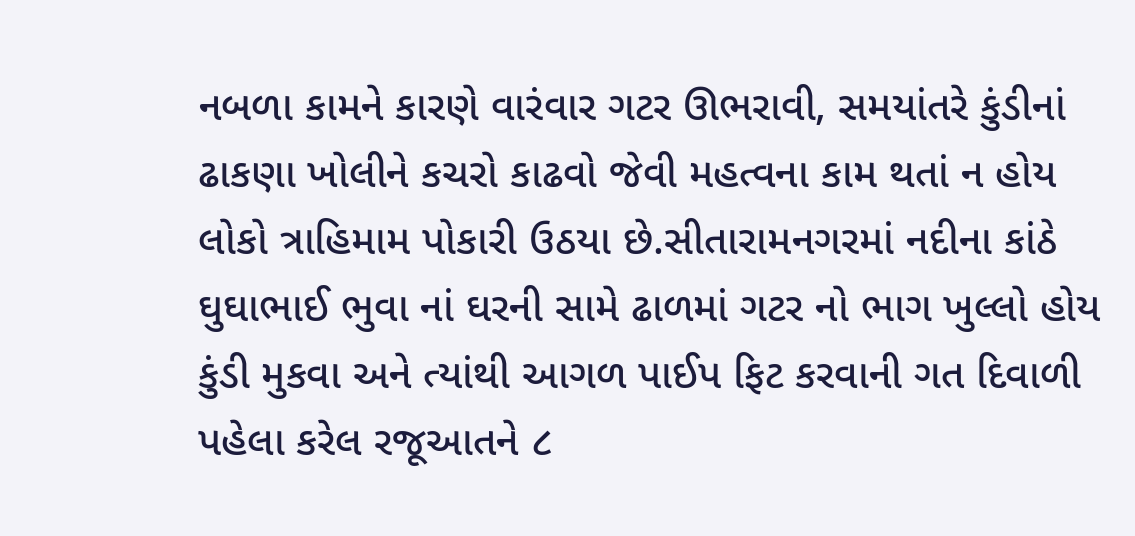નબળા કામને કારણે વારંવાર ગટર ઊભરાવી, સમયાંતરે કુંડીનાં ઢાકણા ખોલીને કચરો કાઢવો જેવી મહત્વના કામ થતાં ન હોય લોકો ત્રાહિમામ પોકારી ઉઠયા છે.સીતારામનગરમાં નદીના કાંઠે ઘુઘાભાઈ ભુવા નાં ઘરની સામે ઢાળમાં ગટર નો ભાગ ખુલ્લો હોય કુંડી મુકવા અને ત્યાંથી આગળ પાઈપ ફિટ કરવાની ગત દિવાળી પહેલા કરેલ રજૂઆતને ૮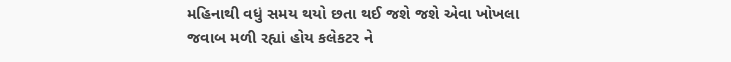મહિનાથી વધું સમય થયો છતા થઈ જશે જશે એવા ખોખલા જવાબ મળી રહ્યાં હોય કલેકટર ને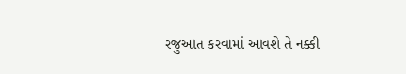રજુઆત કરવામાં આવશે તે નક્કી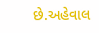છે.અહેવાલ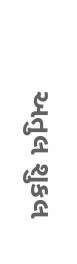અતુલ શુકલ